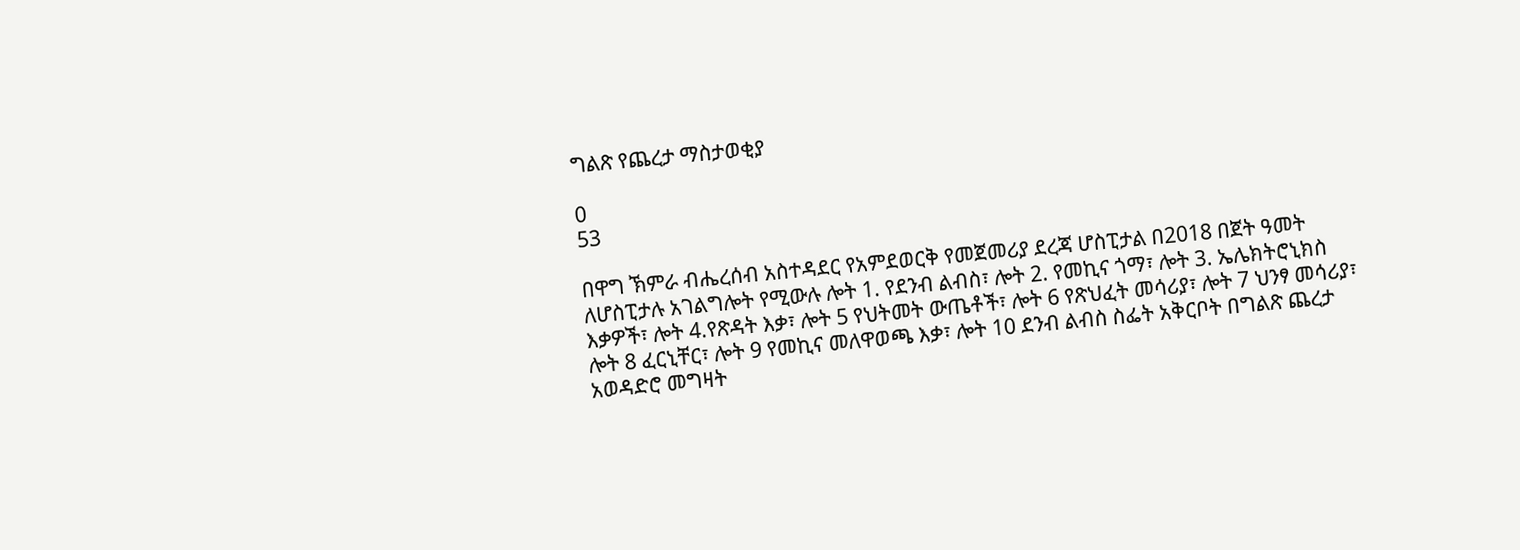ግልጽ የጨረታ ማስታወቂያ

0
53

በዋግ ኽምራ ብሔረሰብ አስተዳደር የአምደወርቅ የመጀመሪያ ደረጃ ሆስፒታል በ2018 በጀት ዓመት ለሆስፒታሉ አገልግሎት የሚውሉ ሎት 1. የደንብ ልብስ፣ ሎት 2. የመኪና ጎማ፣ ሎት 3. ኤሌክትሮኒክስ እቃዎች፣ ሎት 4.የጽዳት እቃ፣ ሎት 5 የህትመት ውጤቶች፣ ሎት 6 የጽህፈት መሳሪያ፣ ሎት 7 ህንፃ መሳሪያ፣ ሎት 8 ፈርኒቸር፣ ሎት 9 የመኪና መለዋወጫ እቃ፣ ሎት 10 ደንብ ልብስ ስፌት አቅርቦት በግልጽ ጨረታ አወዳድሮ መግዛት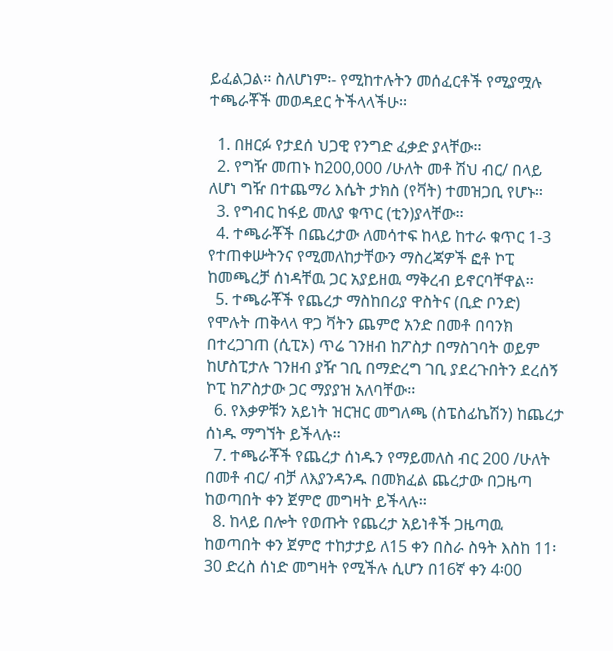ይፈልጋል፡፡ ስለሆነም፡- የሚከተሉትን መሰፈርቶች የሚያሟሉ ተጫራቾች መወዳደር ትችላላችሁ፡፡

  1. በዘርፉ የታደሰ ህጋዊ የንግድ ፈቃድ ያላቸው፡፡
  2. የግዥ መጠኑ ከ200,000 /ሁለት መቶ ሽህ ብር/ በላይ ለሆነ ግዥ በተጨማሪ እሴት ታክስ (የቫት) ተመዝጋቢ የሆኑ፡፡
  3. የግብር ከፋይ መለያ ቁጥር (ቲን)ያላቸው፡፡
  4. ተጫራቾች በጨረታው ለመሳተፍ ከላይ ከተራ ቁጥር 1-3 የተጠቀሡትንና የሚመለከታቸውን ማስረጃዎች ፎቶ ኮፒ ከመጫረቻ ሰነዳቸዉ ጋር አያይዘዉ ማቅረብ ይኖርባቸዋል፡፡
  5. ተጫራቾች የጨረታ ማስከበሪያ ዋስትና (ቢድ ቦንድ) የሞሉት ጠቅላላ ዋጋ ቫትን ጨምሮ አንድ በመቶ በባንክ በተረጋገጠ (ሲፒኦ) ጥሬ ገንዘብ ከፖስታ በማስገባት ወይም ከሆስፒታሉ ገንዘብ ያዥ ገቢ በማድረግ ገቢ ያደረጉበትን ደረሰኝ ኮፒ ከፖስታው ጋር ማያያዝ አለባቸው፡፡
  6. የእቃዎቹን አይነት ዝርዝር መግለጫ (ስፔስፊኬሽን) ከጨረታ ሰነዱ ማግኘት ይችላሉ፡፡
  7. ተጫራቾች የጨረታ ሰነዱን የማይመለስ ብር 200 /ሁለት በመቶ ብር/ ብቻ ለእያንዳንዱ በመክፈል ጨረታው በጋዜጣ ከወጣበት ቀን ጀምሮ መግዛት ይችላሉ፡፡
  8. ከላይ በሎት የወጡት የጨረታ አይነቶች ጋዜጣዉ ከወጣበት ቀን ጀምሮ ተከታታይ ለ15 ቀን በስራ ስዓት እስከ 11፡30 ድረስ ሰነድ መግዛት የሚችሉ ሲሆን በ16ኛ ቀን 4፡00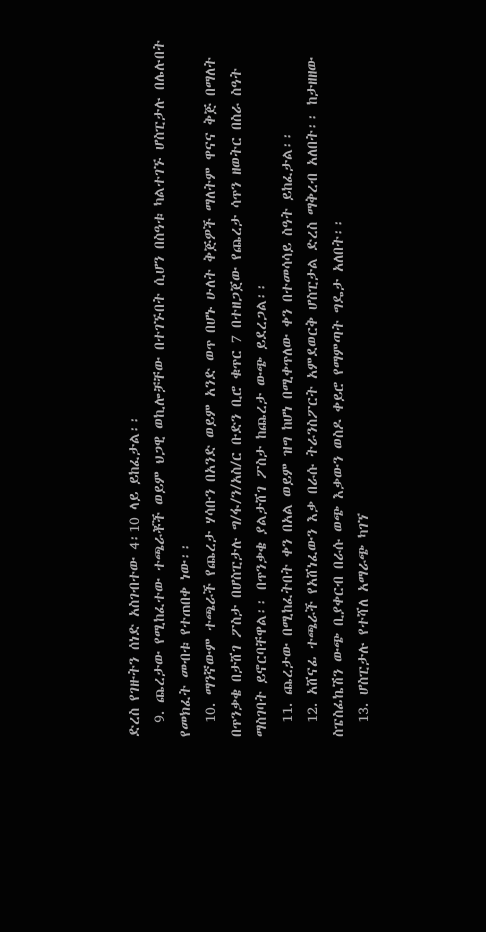ድረስ የገዙትን ሰነድ አስገብተው 4፡10 ላይ ይከፈታል፡፡
  9. ጨረታው የሚከፈተው ተጫራቾች ወይም ህጋዊ ወኪሎቻቸው በተገኙበት ሲሆን በስዓቱ ካልተገኙ ሆስፒታሉ በሌሉበት የመክፈት መብቱ የተጠበቀ ነው፡፡
  10. ማንኛውም ተጫራች የጨረታ ሃሳቡን በአንድ ወይም አንድ ወጥ በሆኑ ሁለት ቅጅዎች ማለትም ዋናና ቅጅ በማለት በጥንቃቄ በታሸገ ፖስታ በሆስፒታሉ ግ/ፋ/ን/አስ/ር ቡድን ቢሮ ቁጥር 7 በተዘጋጀው የጨረታ ሳጥን ዘወትር በስራ ስዓት ማስገባት ይኖርባቸዋል፡፡ በጥንቃቄ ያልታሸገ ፖስታ ከጨረታ ውጭ ይደረጋል፡፡
  11. ጨረታው በሚከፈትበት ቀን በአል ወይም ዝግ ከሆነ በሚቀጥለው ቀን በተመሳሳይ ስዓት ይከፈታል፡፡
  12. አሸናፊ ተጫራች የአሸነፈውን እቃ በራሱ ትራንስፖርት አምደወርቅ ሆስፒታል ድረስ ማቅረብ አለበት፡፡ ከታዘዘው ስፔስፊኬሽን ውጭ ቢያቀርብ በራሱ ወጭ እቃውን ወስዶ ቀይሮ የማምጣት ግዴታ አለበት፡፡
  13. ሆስፒታሉ የተሻለ አማራጭ ካገኘ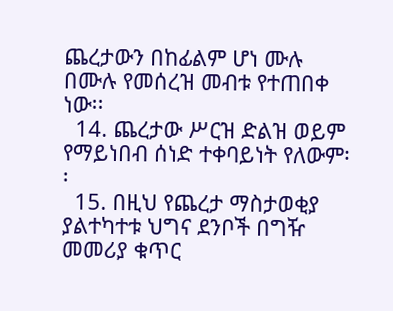ጨረታውን በከፊልም ሆነ ሙሉ በሙሉ የመሰረዝ መብቱ የተጠበቀ ነው፡፡
  14. ጨረታው ሥርዝ ድልዝ ወይም የማይነበብ ሰነድ ተቀባይነት የለውም፡፡
  15. በዚህ የጨረታ ማስታወቂያ ያልተካተቱ ህግና ደንቦች በግዥ መመሪያ ቁጥር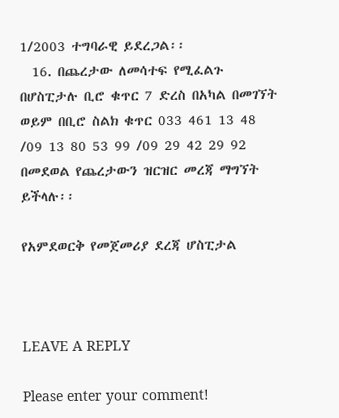1/2003 ተግባራዊ ይደረጋል፡፡
  16. በጨረታው ለመሳተፍ የሚፈልጉ በሆስፒታሉ ቢሮ ቁጥር 7 ድረስ በአካል በመገኘት ወይም በቢሮ ስልክ ቁጥር 033 461 13 48 /09 13 80 53 99 /09 29 42 29 92 በመደወል የጨረታውን ዝርዝር መረጃ ማግኘት ይችላሉ፡፡

የአምደወርቅ የመጀመሪያ ደረጃ ሆስፒታል



LEAVE A REPLY

Please enter your comment!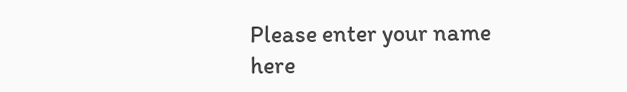Please enter your name here